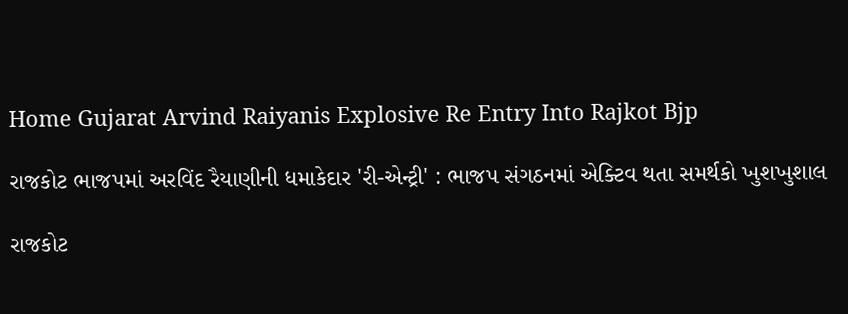Home Gujarat Arvind Raiyanis Explosive Re Entry Into Rajkot Bjp

રાજકોટ ભાજપમાં અરવિંદ રૈયાણીની ધમાકેદાર 'રી-એન્ટ્રી' : ભાજપ સંગઠનમાં એક્ટિવ થતા સમર્થકો ખુશખુશાલ

રાજકોટ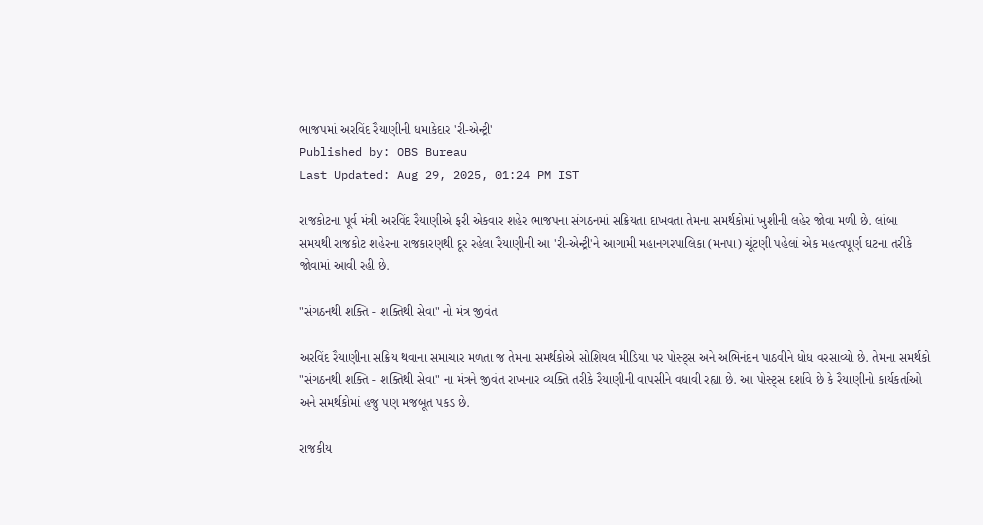ભાજપમાં અરવિંદ રૈયાણીની ધમાકેદાર 'રી-એન્ટ્રી'
Published by: OBS Bureau
Last Updated: Aug 29, 2025, 01:24 PM IST

રાજકોટના પૂર્વ મંત્રી અરવિંદ રૈયાણીએ ફરી એકવાર શહેર ભાજપના સંગઠનમાં સક્રિયતા દાખવતા તેમના સમર્થકોમાં ખુશીની લહેર જોવા મળી છે. લાંબા સમયથી રાજકોટ શહેરના રાજકારણથી દૂર રહેલા રૈયાણીની આ 'રી-એન્ટ્રી'ને આગામી મહાનગરપાલિકા (મનપા) ચૂંટણી પહેલાં એક મહત્વપૂર્ણ ઘટના તરીકે જોવામાં આવી રહી છે.

"સંગઠનથી શક્તિ - શક્તિથી સેવા" નો મંત્ર જીવંત

અરવિંદ રૈયાણીના સક્રિય થવાના સમાચાર મળતા જ તેમના સમર્થકોએ સોશિયલ મીડિયા પર પોસ્ટ્સ અને અભિનંદન પાઠવીને ધોધ વરસાવ્યો છે. તેમના સમર્થકો "સંગઠનથી શક્તિ - શક્તિથી સેવા" ના મંત્રને જીવંત રાખનાર વ્યક્તિ તરીકે રૈયાણીની વાપસીને વધાવી રહ્યા છે. આ પોસ્ટ્સ દર્શાવે છે કે રૈયાણીનો કાર્યકર્તાઓ અને સમર્થકોમાં હજુ પણ મજબૂત પકડ છે.

રાજકીય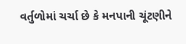વર્તુળોમાં ચર્ચા છે કે મનપાની ચૂંટણીને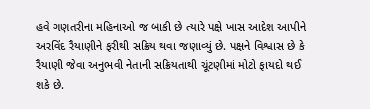હવે ગણતરીના મહિનાઓ જ બાકી છે ત્યારે પક્ષે ખાસ આદેશ આપીને અરવિંદ રૈયાણીને ફરીથી સક્રિય થવા જણાવ્યું છે. પક્ષને વિશ્વાસ છે કે રૈયાણી જેવા અનુભવી નેતાની સક્રિયતાથી ચૂંટણીમાં મોટો ફાયદો થઈ શકે છે.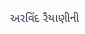અરવિંદ રૈયાણીની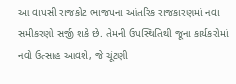આ વાપસી રાજકોટ ભાજપના આંતરિક રાજકારણમાં નવા સમીકરણો સર્જી શકે છે. તેમની ઉપસ્થિતિથી જૂના કાર્યકરોમાં નવો ઉત્સાહ આવશે, જે ચૂંટણી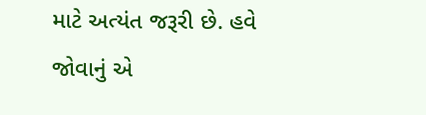માટે અત્યંત જરૂરી છે. હવે જોવાનું એ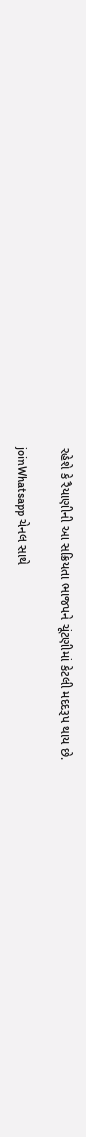રહેશે કે રૈયાણીની આ સક્રિયતા ભાજપને ચૂંટણીમાં કેટલી મદદરૂપ થાય છે.

joinWhatsapp ચેનલ સાથે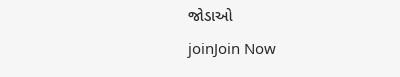જોડાઓ
joinJoin Now